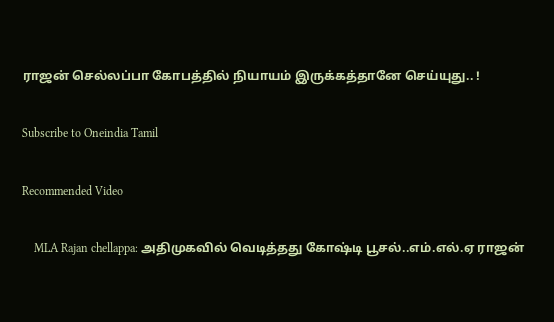ராஜன் செல்லப்பா கோபத்தில் நியாயம் இருக்கத்தானே செய்யுது.. !

Subscribe to Oneindia Tamil

Recommended Video

    MLA Rajan chellappa: அதிமுகவில் வெடித்தது கோஷ்டி பூசல்..எம்.எல்.ஏ ராஜன்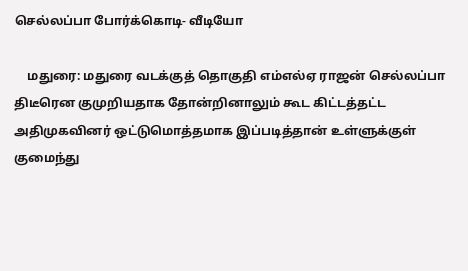செல்லப்பா போர்க்கொடி- வீடியோ

    மதுரை: மதுரை வடக்குத் தொகுதி எம்எல்ஏ ராஜன் செல்லப்பா திடீரென குமுறியதாக தோன்றினாலும் கூட கிட்டத்தட்ட அதிமுகவினர் ஒட்டுமொத்தமாக இப்படித்தான் உள்ளுக்குள் குமைந்து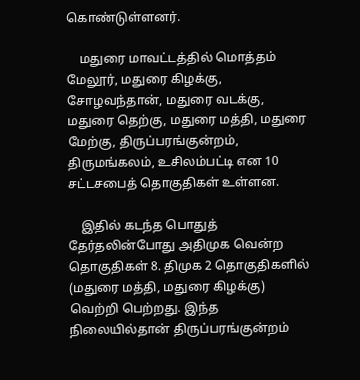கொண்டுள்ளனர்.

    மதுரை மாவட்டத்தில் மொத்தம் மேலூர், மதுரை கிழக்கு, சோழவந்தான், மதுரை வடக்கு, மதுரை தெற்கு, மதுரை மத்தி, மதுரை மேற்கு, திருப்பரங்குன்றம், திருமங்கலம், உசிலம்பட்டி என 10 சட்டசபைத் தொகுதிகள் உள்ளன.

    இதில் கடந்த பொதுத் தேர்தலின்போது அதிமுக வென்ற தொகுதிகள் 8. திமுக 2 தொகுதிகளில் (மதுரை மத்தி, மதுரை கிழக்கு) வெற்றி பெற்றது. இந்த நிலையில்தான் திருப்பரங்குன்றம்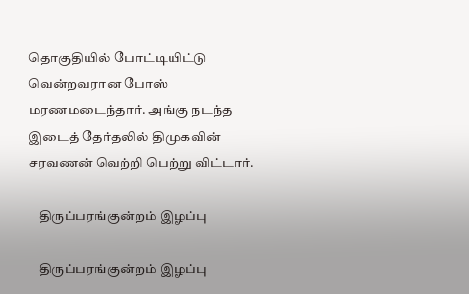தொகுதியில் போட்டியிட்டு வென்றவரான போஸ் மரணமடைந்தார். அங்கு நடந்த இடைத் தேர்தலில் திமுகவின் சரவணன் வெற்றி பெற்று விட்டார்.

    திருப்பரங்குன்றம் இழப்பு

    திருப்பரங்குன்றம் இழப்பு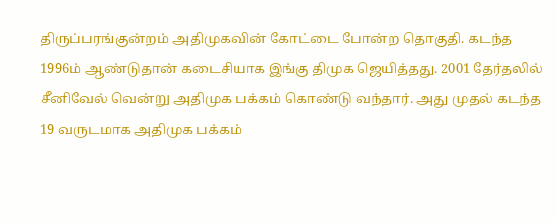திருப்பரங்குன்றம் அதிமுகவின் கோட்டை போன்ற தொகுதி. கடந்த 1996ம் ஆண்டுதான் கடைசியாக இங்கு திமுக ஜெயித்தது. 2001 தேர்தலில் சீனிவேல் வென்று அதிமுக பக்கம் கொண்டு வந்தார். அது முதல் கடந்த 19 வருடமாக அதிமுக பக்கம்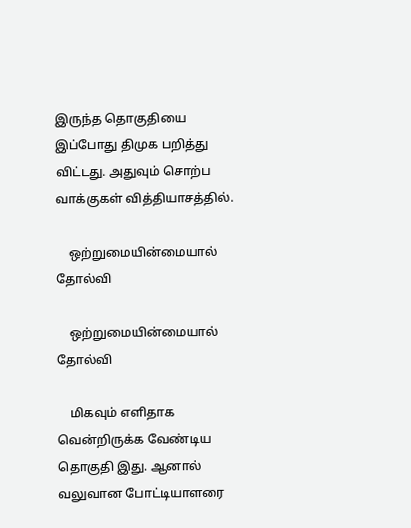இருந்த தொகுதியை இப்போது திமுக பறித்து விட்டது. அதுவும் சொற்ப வாக்குகள் வித்தியாசத்தில்.

    ஒற்றுமையின்மையால் தோல்வி

    ஒற்றுமையின்மையால் தோல்வி

    மிகவும் எளிதாக வென்றிருக்க வேண்டிய தொகுதி இது. ஆனால் வலுவான போட்டியாளரை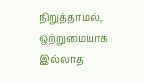நிறுத்தாமல், ஒற்றுமையாக இல்லாத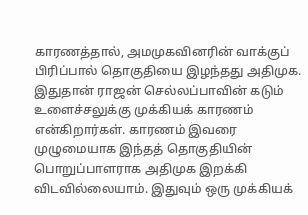காரணத்தால், அமமுகவினரின் வாக்குப் பிரிப்பால் தொகுதியை இழந்தது அதிமுக. இதுதான் ராஜன் செல்லப்பாவின் கடும் உளைச்சலுக்கு முக்கியக் காரணம் என்கிறார்கள். காரணம் இவரை முழுமையாக இந்தத் தொகுதியின் பொறுப்பாளராக அதிமுக இறக்கி விடவில்லையாம். இதுவும் ஒரு முக்கியக்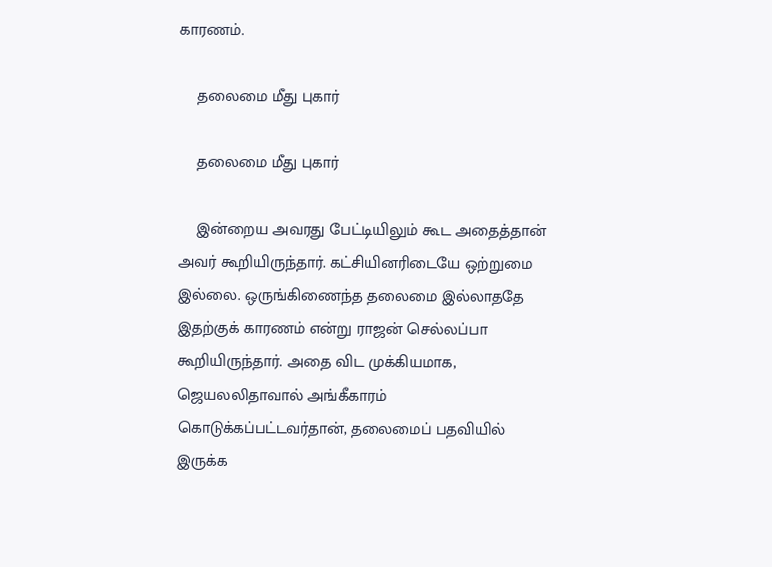காரணம்.

    தலைமை மீது புகார்

    தலைமை மீது புகார்

    இன்றைய அவரது பேட்டியிலும் கூட அதைத்தான் அவர் கூறியிருந்தார். கட்சியினரிடையே ஒற்றுமை இல்லை. ஒருங்கிணைந்த தலைமை இல்லாததே இதற்குக் காரணம் என்று ராஜன் செல்லப்பா கூறியிருந்தார். அதை விட முக்கியமாக, ஜெயலலிதாவால் அங்கீகாரம் கொடுக்கப்பட்டவர்தான், தலைமைப் பதவியில் இருக்க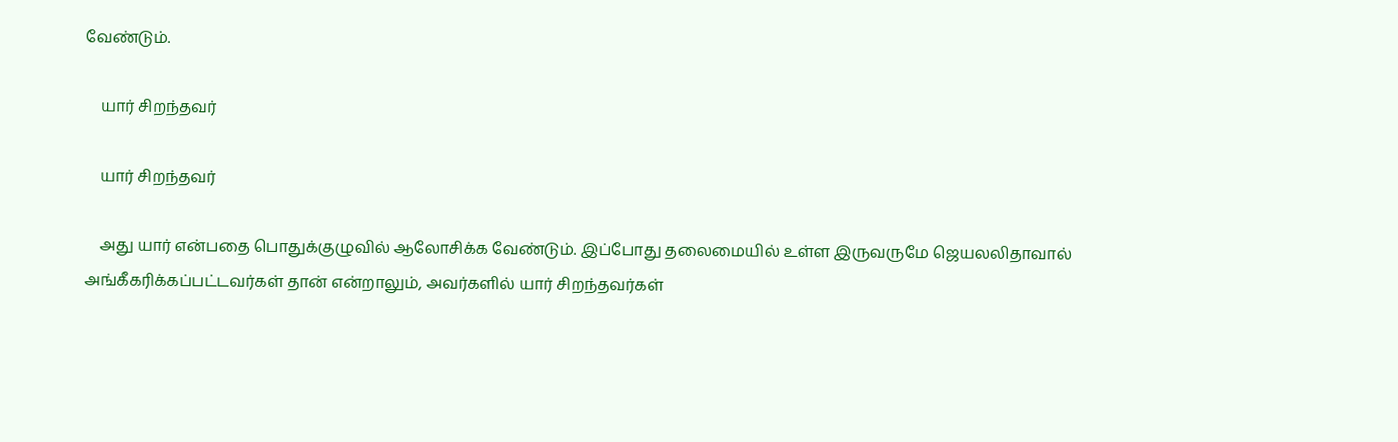வேண்டும்.

    யார் சிறந்தவர்

    யார் சிறந்தவர்

    அது யார் என்பதை பொதுக்குழுவில் ஆலோசிக்க வேண்டும். இப்போது தலைமையில் உள்ள இருவருமே ஜெயலலிதாவால் அங்கீகரிக்கப்பட்டவர்கள் தான் என்றாலும், அவர்களில் யார் சிறந்தவர்கள்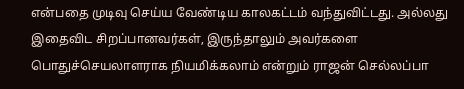என்பதை முடிவு செய்ய வேண்டிய காலகட்டம் வந்துவிட்டது. அல்லது இதைவிட சிறப்பானவர்கள், இருந்தாலும் அவர்களை பொதுச்செயலாளராக நியமிக்கலாம் என்றும் ராஜன் செல்லப்பா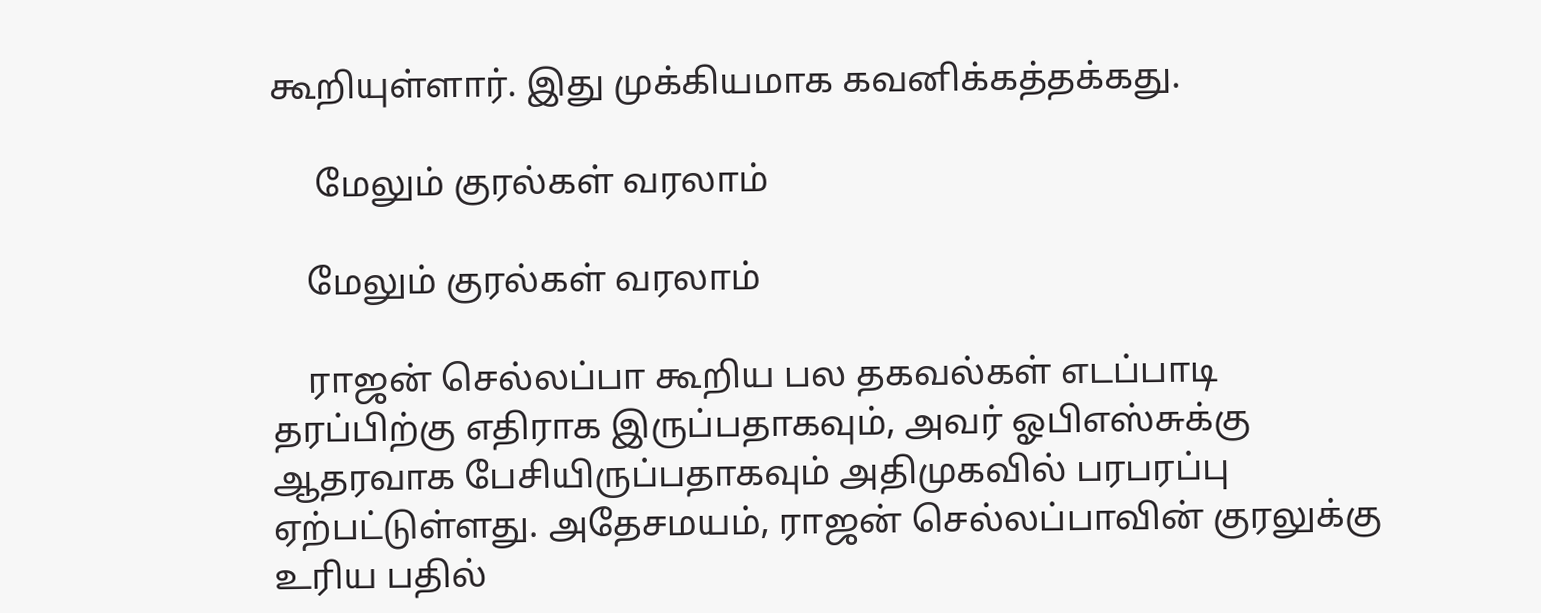கூறியுள்ளார். இது முக்கியமாக கவனிக்கத்தக்கது.

     மேலும் குரல்கள் வரலாம்

    மேலும் குரல்கள் வரலாம்

    ராஜன் செல்லப்பா கூறிய பல தகவல்கள் எடப்பாடி தரப்பிற்கு எதிராக இருப்பதாகவும், அவர் ஓபிஎஸ்சுக்கு ஆதரவாக பேசியிருப்பதாகவும் அதிமுகவில் பரபரப்பு ஏற்பட்டுள்ளது. அதேசமயம், ராஜன் செல்லப்பாவின் குரலுக்கு உரிய பதில்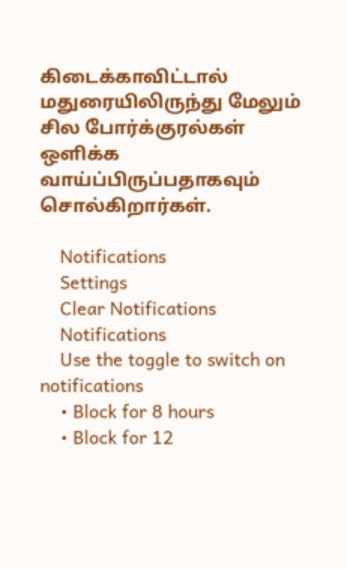கிடைக்காவிட்டால் மதுரையிலிருந்து மேலும் சில போர்க்குரல்கள் ஒளிக்க வாய்ப்பிருப்பதாகவும் சொல்கிறார்கள்.

    Notifications
    Settings
    Clear Notifications
    Notifications
    Use the toggle to switch on notifications
    • Block for 8 hours
    • Block for 12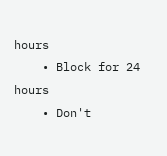hours
    • Block for 24 hours
    • Don't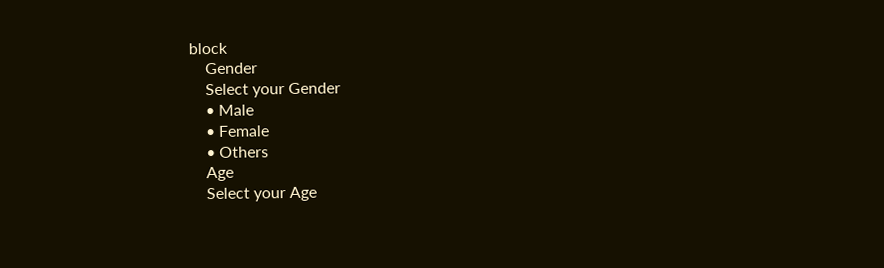block
    Gender
    Select your Gender
    • Male
    • Female
    • Others
    Age
    Select your Age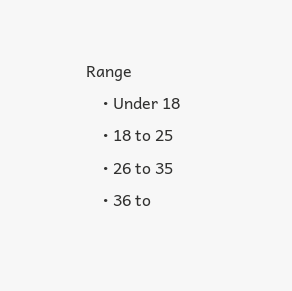Range
    • Under 18
    • 18 to 25
    • 26 to 35
    • 36 to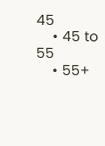45
    • 45 to 55
    • 55+